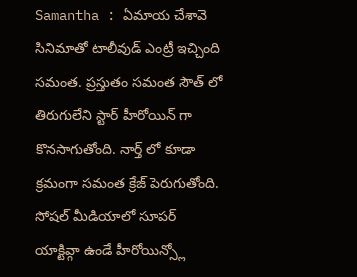Samantha : ఏమాయ చేశావె సినిమాతో టాలీవుడ్ ఎంట్రీ ఇచ్చింది సమంత. ప్రస్తుతం సమంత సౌత్ లో తిరుగులేని స్టార్ హీరోయిన్ గా కొనసాగుతోంది. నార్త్ లో కూడా క్రమంగా సమంత క్రేజ్ పెరుగుతోంది. సోషల్ మీడియాలో సూపర్ యాక్టివ్గా ఉండే హీరోయిన్స్లో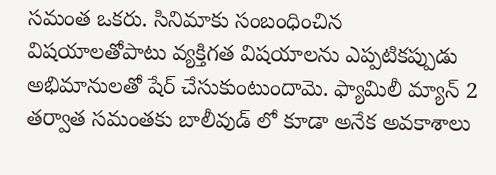సమంత ఒకరు. సినిమాకు సంబంధించిన విషయాలతోపాటు వ్యక్తిగత విషయాలను ఎప్పటికప్పుడు అభిమానులతో షేర్ చేసుకుంటుందామె. ఫ్యామిలీ మ్యాన్ 2 తర్వాత సమంతకు బాలీవుడ్ లో కూడా అనేక అవకాశాలు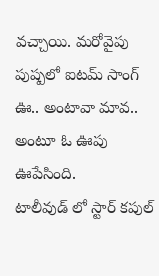వచ్చాయి. మరోవైపు పుష్పలో ఐటమ్ సాంగ్ ఊ.. అంటావా మావ.. అంటూ ఓ ఊపు ఊపేసింది.
టాలీవుడ్ లో స్టార్ కపుల్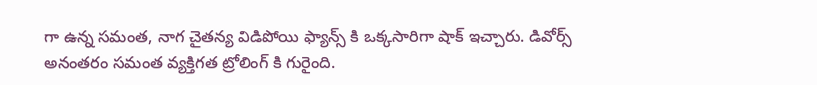గా ఉన్న సమంత, నాగ చైతన్య విడిపోయి ఫ్యాన్స్ కి ఒక్కసారిగా షాక్ ఇచ్చారు. డివోర్స్ అనంతరం సమంత వ్యక్తిగత ట్రోలింగ్ కి గురైంది.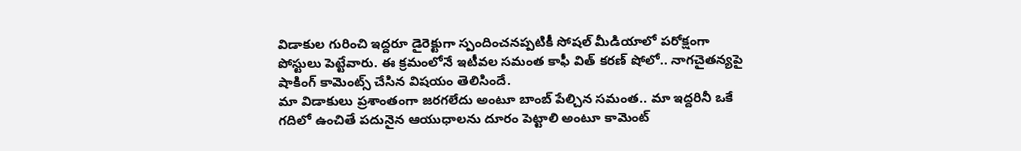విడాకుల గురించి ఇద్దరూ డైరెక్టుగా స్పందించనప్పటికీ సోషల్ మీడియాలో పరోక్షంగా పోస్టులు పెట్టేవారు. ఈ క్రమంలోనే ఇటీవల సమంత కాఫీ విత్ కరణ్ షోలో.. నాగచైతన్యపై షాకింగ్ కామెంట్స్ చేసిన విషయం తెలిసిందే.
మా విడాకులు ప్రశాంతంగా జరగలేదు అంటూ బాంబ్ పేల్చిన సమంత.. మా ఇద్దరినీ ఒకే గదిలో ఉంచితే పదునైన ఆయుధాలను దూరం పెట్టాలి అంటూ కామెంట్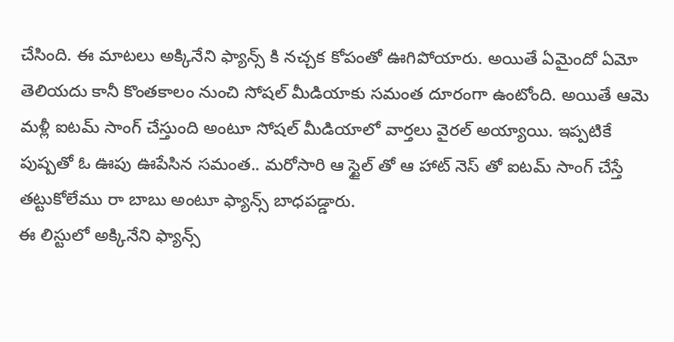చేసింది. ఈ మాటలు అక్కినేని ఫ్యాన్స్ కి నచ్చక కోపంతో ఊగిపోయారు. అయితే ఏమైందో ఏమో తెలియదు కానీ కొంతకాలం నుంచి సోషల్ మీడియాకు సమంత దూరంగా ఉంటోంది. అయితే ఆమె మళ్లీ ఐటమ్ సాంగ్ చేస్తుంది అంటూ సోషల్ మీడియాలో వార్తలు వైరల్ అయ్యాయి. ఇప్పటికే పుష్పతో ఓ ఊపు ఊపేసిన సమంత.. మరోసారి ఆ స్టైల్ తో ఆ హాట్ నెస్ తో ఐటమ్ సాంగ్ చేస్తే తట్టుకోలేము రా బాబు అంటూ ఫ్యాన్స్ బాధపడ్డారు.
ఈ లిస్టులో అక్కినేని ఫ్యాన్స్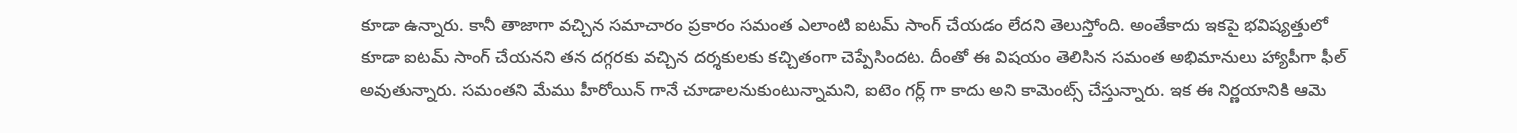కూడా ఉన్నారు. కానీ తాజాగా వచ్చిన సమాచారం ప్రకారం సమంత ఎలాంటి ఐటమ్ సాంగ్ చేయడం లేదని తెలుస్తోంది. అంతేకాదు ఇకపై భవిష్యత్తులో కూడా ఐటమ్ సాంగ్ చేయనని తన దగ్గరకు వచ్చిన దర్శకులకు కచ్చితంగా చెప్పేసిందట. దీంతో ఈ విషయం తెలిసిన సమంత అభిమానులు హ్యాపీగా ఫీల్ అవుతున్నారు. సమంతని మేము హీరోయిన్ గానే చూడాలనుకుంటున్నామని, ఐటెం గర్ల్ గా కాదు అని కామెంట్స్ చేస్తున్నారు. ఇక ఈ నిర్ణయానికి ఆమె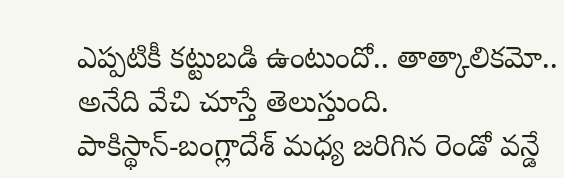ఎప్పటికీ కట్టుబడి ఉంటుందో.. తాత్కాలికమో.. అనేది వేచి చూస్తే తెలుస్తుంది.
పాకిస్థాన్-బంగ్లాదేశ్ మధ్య జరిగిన రెండో వన్డే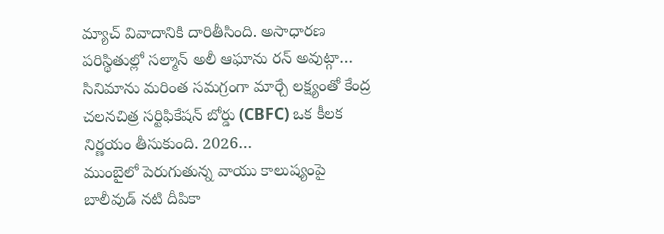మ్యాచ్ వివాదానికి దారితీసింది. అసాధారణ పరిస్థితుల్లో సల్మాన్ అలీ ఆఘాను రన్ అవుట్గా…
సినిమాను మరింత సమగ్రంగా మార్చే లక్ష్యంతో కేంద్ర చలనచిత్ర సర్టిఫికేషన్ బోర్డు (CBFC) ఒక కీలక నిర్ణయం తీసుకుంది. 2026…
ముంబైలో పెరుగుతున్న వాయు కాలుష్యంపై బాలీవుడ్ నటి దీపికా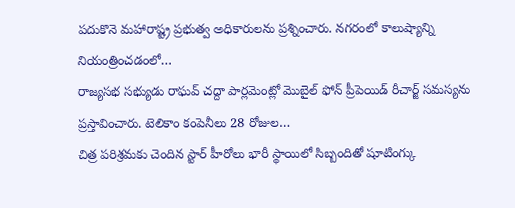పదుకొనె మహారాష్ట్ర ప్రభుత్వ అధికారులను ప్రశ్నించారు. నగరంలో కాలుష్యాన్ని నియంత్రించడంలో…
రాజ్యసభ సభ్యుడు రాఘవ్ చద్దా పార్లమెంట్లో మొబైల్ ఫోన్ ప్రీపెయిడ్ రీచార్జ్ సమస్యను ప్రస్తావించారు. టెలికాం కంపెనీలు 28 రోజుల…
చిత్ర పరిశ్రమకు చెందిన స్టార్ హీరోలు భారీ స్థాయిలో సిబ్బందితో షూటింగ్కు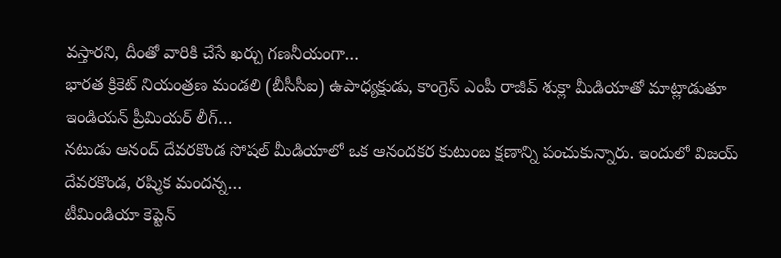వస్తారని, దీంతో వారికి చేసే ఖర్చు గణనీయంగా…
భారత క్రికెట్ నియంత్రణ మండలి (బీసీసీఐ) ఉపాధ్యక్షుడు, కాంగ్రెస్ ఎంపీ రాజీవ్ శుక్లా మీడియాతో మాట్లాడుతూ ఇండియన్ ప్రీమియర్ లీగ్…
నటుడు ఆనంద్ దేవరకొండ సోషల్ మీడియాలో ఒక ఆనందకర కుటుంబ క్షణాన్ని పంచుకున్నారు. ఇందులో విజయ్ దేవరకొండ, రష్మిక మందన్న…
టీమిండియా కెప్టెన్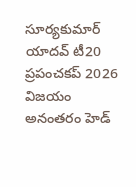సూర్యకుమార్ యాదవ్ టీ20 ప్రపంచకప్ 2026 విజయం అనంతరం హెడ్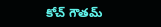కోచ్ గౌతమ్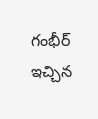గంభీర్ ఇచ్చిన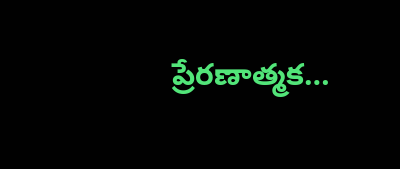ప్రేరణాత్మక…